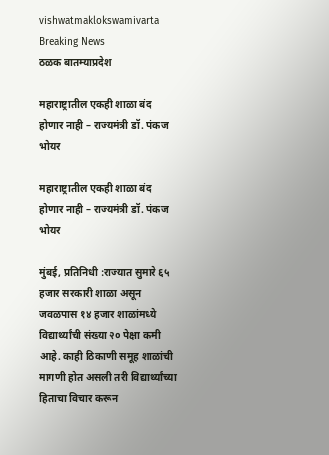vishwatmaklokswamivarta
Breaking News
ठळक बातम्याप्रदेश

महाराष्ट्रातील एकही शाळा बंद होणार नाही – राज्यमंत्री डॉ. पंकज भोयर

महाराष्ट्रातील एकही शाळा बंद होणार नाही – राज्यमंत्री डॉ. पंकज भोयर

मुंबई, प्रतिनिधी :राज्यात सुमारे ६५ हजार सरकारी शाळा असून जवळपास १४ हजार शाळांमध्ये विद्यार्थ्यांची संख्या २० पेक्षा कमी आहे. काही ठिकाणी समूह शाळांची मागणी होत असली तरी विद्यार्थ्यांच्या हिताचा विचार करून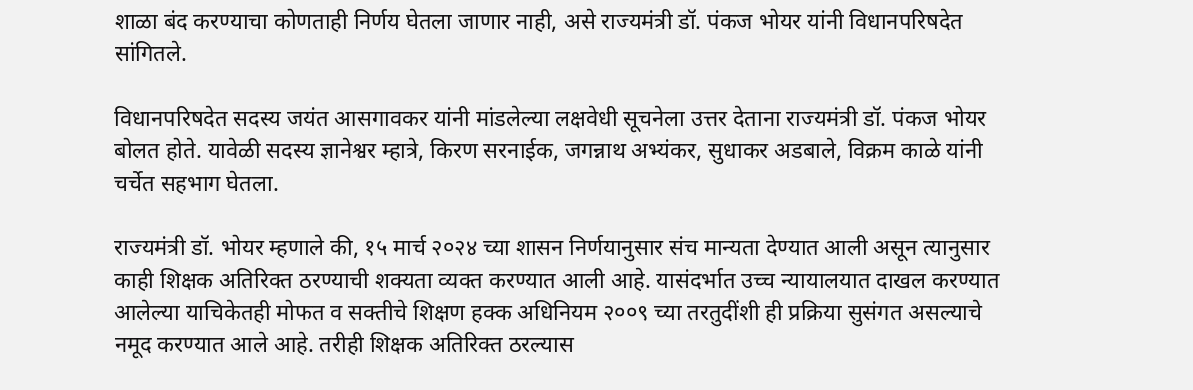शाळा बंद करण्याचा कोणताही निर्णय घेतला जाणार नाही, असे राज्यमंत्री डॉ. पंकज भोयर यांनी विधानपरिषदेत सांगितले.

विधानपरिषदेत सदस्य जयंत आसगावकर यांनी मांडलेल्या लक्षवेधी सूचनेला उत्तर देताना राज्यमंत्री डॉ. पंकज भोयर बोलत होते. यावेळी सदस्य ज्ञानेश्वर म्हात्रे, किरण सरनाईक, जगन्नाथ अभ्यंकर, सुधाकर अडबाले, विक्रम काळे यांनी चर्चेत सहभाग घेतला.

राज्यमंत्री डॉ. भोयर म्हणाले की, १५ मार्च २०२४ च्या शासन निर्णयानुसार संच मान्यता देण्यात आली असून त्यानुसार काही शिक्षक अतिरिक्त ठरण्याची शक्यता व्यक्त करण्यात आली आहे. यासंदर्भात उच्च न्यायालयात दाखल करण्यात आलेल्या याचिकेतही मोफत व सक्तीचे शिक्षण हक्क अधिनियम २००९ च्या तरतुदींशी ही प्रक्रिया सुसंगत असल्याचे नमूद करण्यात आले आहे. तरीही शिक्षक अतिरिक्त ठरल्यास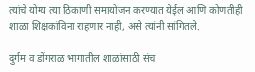त्यांचे योग्य त्या ठिकाणी समायोजन करण्यात येईल आणि कोणतीही शाळा शिक्षकांविना राहणार नाही, असे त्यांनी सांगितले.

दुर्गम व डोंगराळ भागातील शाळांसाठी संच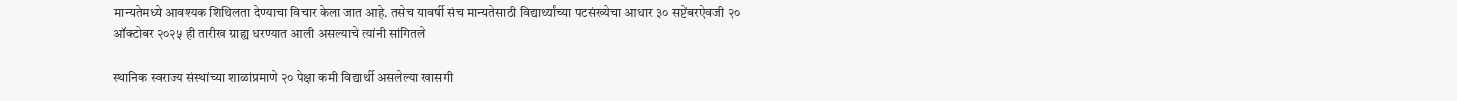मान्यतेमध्ये आवश्यक शिथिलता देण्याचा विचार केला जात आहे. तसेच यावर्षी संच मान्यतेसाठी विद्यार्थ्यांच्या पटसंख्येचा आधार ३० सप्टेंबरऐवजी २० ऑक्टोबर २०२५ ही तारीख ग्राह्य धरण्यात आली असल्याचे त्यांनी सांगितले

स्थानिक स्वराज्य संस्थांच्या शाळांप्रमाणे २० पेक्षा कमी विद्यार्थी असलेल्या खासगी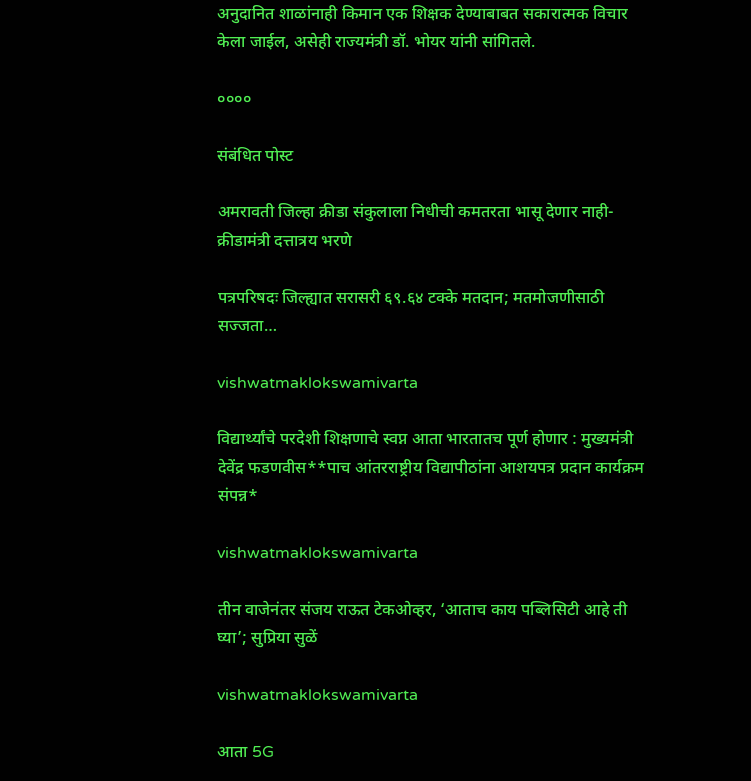अनुदानित शाळांनाही किमान एक शिक्षक देण्याबाबत सकारात्मक विचार केला जाईल, असेही राज्यमंत्री डॉ. भोयर यांनी सांगितले.

००००

संबंधित पोस्ट

अमरावती जिल्हा क्रीडा संकुलाला निधीची कमतरता भासू देणार नाही- क्रीडामंत्री दत्तात्रय भरणे

पत्रपरिषदः जिल्ह्यात सरासरी ६९.६४ टक्के मतदान; मतमोजणीसाठी सज्जता…

vishwatmaklokswamivarta

विद्यार्थ्यांचे परदेशी शिक्षणाचे स्वप्न आता भारतातच पूर्ण होणार : मुख्यमंत्री देवेंद्र फडणवीस**पाच आंतरराष्ट्रीय विद्यापीठांना आशयपत्र प्रदान कार्यक्रम संपन्न*

vishwatmaklokswamivarta

तीन वाजेनंतर संजय राऊत टेकओव्हर, ‘आताच काय पब्लिसिटी आहे ती घ्या’; सुप्रिया सुळें

vishwatmaklokswamivarta

आता 5G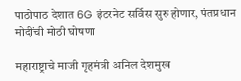पाठोपाठ देशात 6G इंटरनेट सर्विस सुरु होणार, पंतप्रधान मोदींची मोठी घोषणा

महाराष्ट्राचे माजी गृहमंत्री अनिल देशमुख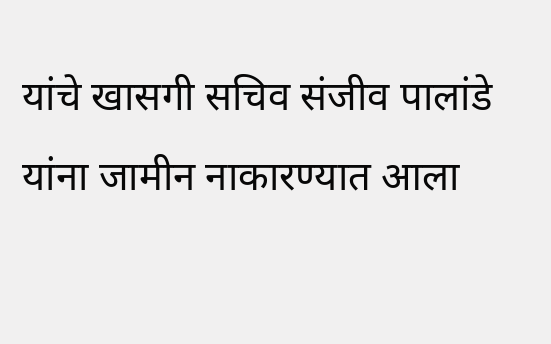यांचे खासगी सचिव संजीव पालांडे यांना जामीन नाकारण्यात आला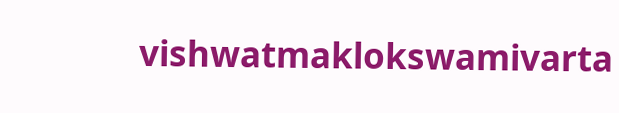vishwatmaklokswamivarta